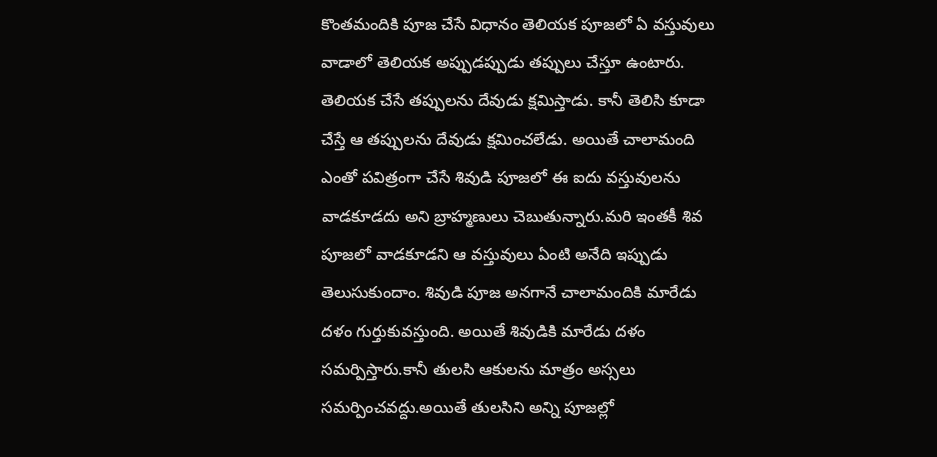కొంతమందికి పూజ చేసే విధానం తెలియక పూజలో ఏ వస్తువులు వాడాలో తెలియక అప్పుడప్పుడు తప్పులు చేస్తూ ఉంటారు. తెలియక చేసే తప్పులను దేవుడు క్షమిస్తాడు. కానీ తెలిసి కూడా చేస్తే ఆ తప్పులను దేవుడు క్షమించలేడు. అయితే చాలామంది ఎంతో పవిత్రంగా చేసే శివుడి పూజలో ఈ ఐదు వస్తువులను వాడకూడదు అని బ్రాహ్మణులు చెబుతున్నారు.మరి ఇంతకీ శివ పూజలో వాడకూడని ఆ వస్తువులు ఏంటి అనేది ఇప్పుడు తెలుసుకుందాం. శివుడి పూజ అనగానే చాలామందికి మారేడు దళం గుర్తుకువస్తుంది. అయితే శివుడికి మారేడు దళం సమర్పిస్తారు.కానీ తులసి ఆకులను మాత్రం అస్సలు సమర్పించవద్దు.అయితే తులసిని అన్ని పూజల్లో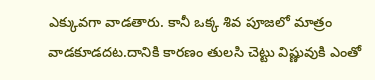ఎక్కువగా వాడతారు. కానీ ఒక్క శివ పూజలో మాత్రం వాడకూడదట.దానికి కారణం తులసి చెట్టు విష్ణువుకి ఎంతో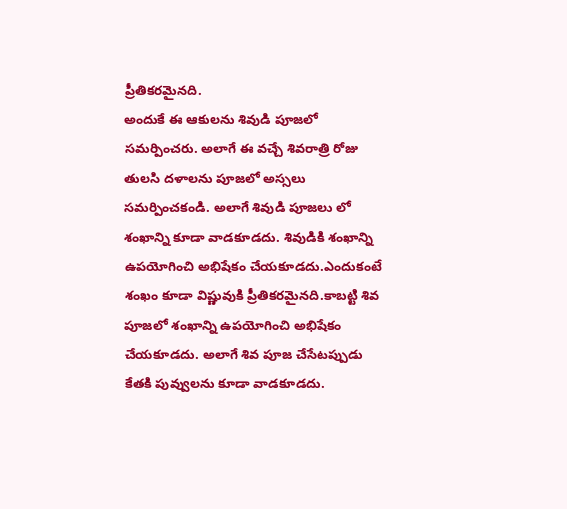ప్రీతికరమైనది.
అందుకే ఈ ఆకులను శివుడి పూజలో సమర్పించరు. అలాగే ఈ వచ్చే శివరాత్రి రోజు తులసి దళాలను పూజలో అస్సలు సమర్పించకండి. అలాగే శివుడి పూజలు లో శంఖాన్ని కూడా వాడకూడదు. శివుడికి శంఖాన్ని ఉపయోగించి అభిషేకం చేయకూడదు.ఎందుకంటే శంఖం కూడా విష్ణువుకి ప్రీతికరమైనది.కాబట్టి శివ పూజలో శంఖాన్ని ఉపయోగించి అభిషేకం చేయకూడదు. అలాగే శివ పూజ చేసేటప్పుడు కేతకి పువ్వులను కూడా వాడకూడదు.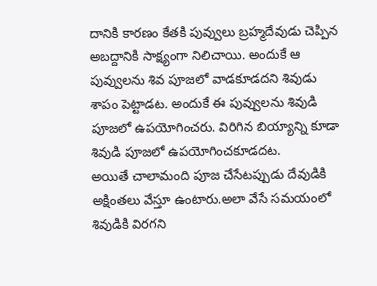దానికి కారణం కేతకి పువ్వులు బ్రహ్మదేవుడు చెప్పిన అబద్దానికి సాక్ష్యంగా నిలిచాయి. అందుకే ఆ పువ్వులను శివ పూజలో వాడకూడదని శివుడు శాపం పెట్టాడట. అందుకే ఈ పువ్వులను శివుడి పూజలో ఉపయోగించరు. విరిగిన బియ్యాన్ని కూడా శివుడి పూజలో ఉపయోగించకూడదట.
అయితే చాలామంది పూజ చేసేటప్పుడు దేవుడికి అక్షింతలు వేస్తూ ఉంటారు.అలా వేసే సమయంలో శివుడికి విరగని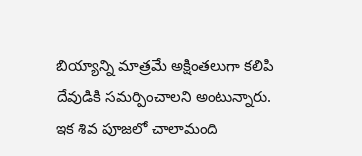బియ్యాన్ని మాత్రమే అక్షింతలుగా కలిపి దేవుడికి సమర్పించాలని అంటున్నారు. ఇక శివ పూజలో చాలామంది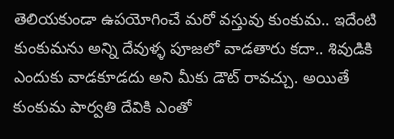తెలియకుండా ఉపయోగించే మరో వస్తువు కుంకుమ.. ఇదేంటి కుంకుమను అన్ని దేవుళ్ళ పూజలో వాడతారు కదా.. శివుడికి ఎందుకు వాడకూడదు అని మీకు డౌట్ రావచ్చు. అయితే కుంకుమ పార్వతి దేవికి ఎంతో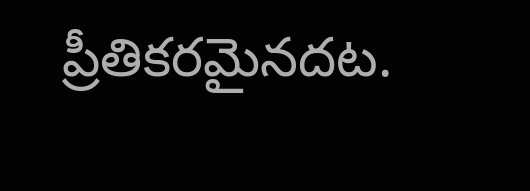ప్రీతికరమైనదట.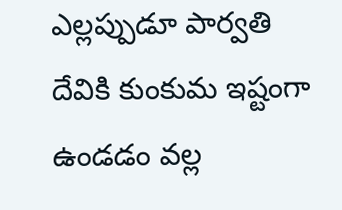ఎల్లప్పుడూ పార్వతి దేవికి కుంకుమ ఇష్టంగా ఉండడం వల్ల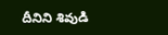దీనిని శివుడి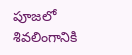పూజలో శివలింగానికి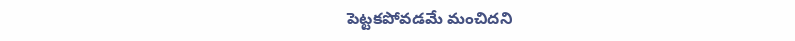పెట్టకపోవడమే మంచిదని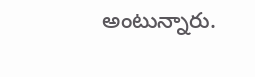అంటున్నారు.